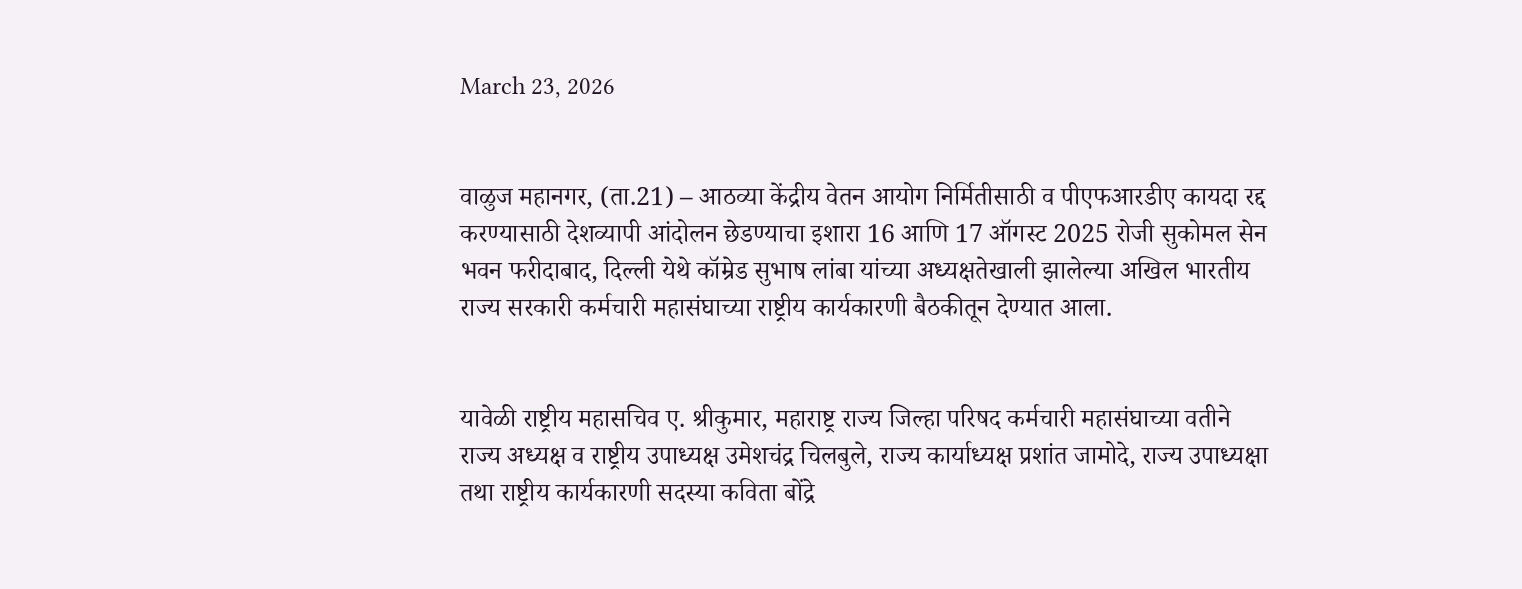March 23, 2026


वाळुज महानगर, (ता.21) – आठव्या केंद्रीय वेतन आयोग निर्मितीसाठी व पीएफआरडीए कायदा रद्द करण्यासाठी देशव्यापी आंदोलन छेडण्याचा इशारा 16 आणि 17 ऑगस्ट 2025 रोजी सुकोमल सेन भवन फरीदाबाद, दिल्ली येथे कॉम्रेड सुभाष लांबा यांच्या अध्यक्षतेखाली झालेल्या अखिल भारतीय राज्य सरकारी कर्मचारी महासंघाच्या राष्ट्रीय कार्यकारणी बैठकीतून देण्यात आला.


यावेळी राष्ट्रीय महासचिव ए. श्रीकुमार, महाराष्ट्र राज्य जिल्हा परिषद कर्मचारी महासंघाच्या वतीने राज्य अध्यक्ष व राष्ट्रीय उपाध्यक्ष उमेशचंद्र चिलबुले, राज्य कार्याध्यक्ष प्रशांत जामोदे, राज्य उपाध्यक्षा तथा राष्ट्रीय कार्यकारणी सदस्या कविता बोंद्रे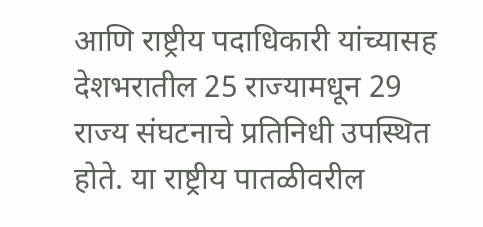आणि राष्ट्रीय पदाधिकारी यांच्यासह देशभरातील 25 राज्यामधून 29 राज्य संघटनाचे प्रतिनिधी उपस्थित होते. या राष्ट्रीय पातळीवरील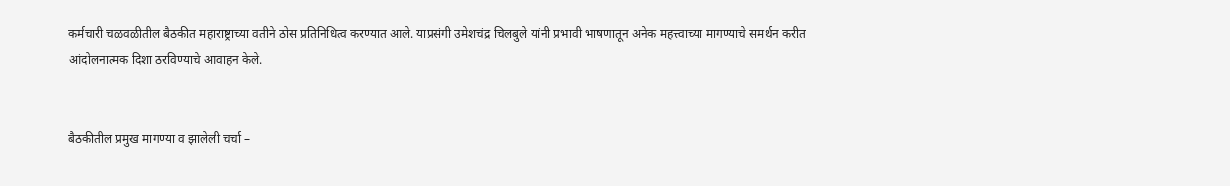कर्मचारी चळवळीतील बैठकीत महाराष्ट्राच्या वतीने ठोस प्रतिनिधित्व करण्यात आले. याप्रसंगी उमेशचंद्र चिलबुले यांनी प्रभावी भाषणातून अनेक महत्त्वाच्या मागण्याचे समर्थन करीत आंदोलनात्मक दिशा ठरविण्याचे आवाहन केले.


बैठकीतील प्रमुख मागण्या व झालेली चर्चा –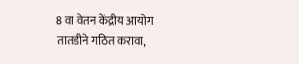8 वा वेतन केंद्रीय आयोग तातडीने गठित करावा,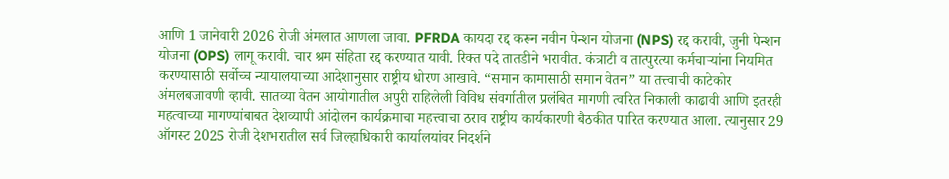आणि 1 जानेवारी 2026 रोजी अंमलात आणला जावा. PFRDA कायदा रद्द करून नवीन पेन्शन योजना (NPS) रद्द करावी, जुनी पेन्शन योजना (OPS) लागू करावी. चार श्रम संहिता रद्द करण्यात यावी. रिक्त पदे तातडीने भरावीत. कंत्राटी व तात्पुरत्या कर्मचाऱ्यांना नियमित करण्यासाठी सर्वोच्च न्यायालयाच्या आदेशानुसार राष्ट्रीय धोरण आखावे. “समान कामासाठी समान वेतन” या तत्त्वाची काटेकोर अंमलबजावणी व्हावी. सातव्या वेतन आयोगातील अपुरी राहिलेली विविध संवर्गातील प्रलंबित मागणी त्वरित निकाली काढावी आणि इतरही महत्वाच्या मागण्यांबाबत देशव्यापी आंदोलन कार्यक्रमाचा महत्त्वाचा ठराव राष्ट्रीय कार्यकारणी बैठकीत पारित करण्यात आला. त्यानुसार 29 ऑगस्ट 2025 रोजी देशभरातील सर्व जिल्हाधिकारी कार्यालयांवर निदर्शने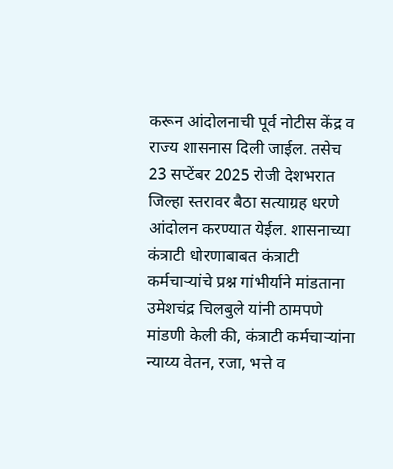करून आंदोलनाची पूर्व नोटीस केंद्र व राज्य शासनास दिली जाईल. तसेच 23 सप्टेंबर 2025 रोजी देशभरात जिल्हा स्तरावर बैठा सत्याग्रह धरणे आंदोलन करण्यात येईल. शासनाच्या कंत्राटी धोरणाबाबत कंत्राटी कर्मचाऱ्यांचे प्रश्न गांभीर्याने मांडताना उमेशचंद्र चिलबुले यांनी ठामपणे मांडणी केली की, कंत्राटी कर्मचाऱ्यांना न्याय्य वेतन, रजा, भत्ते व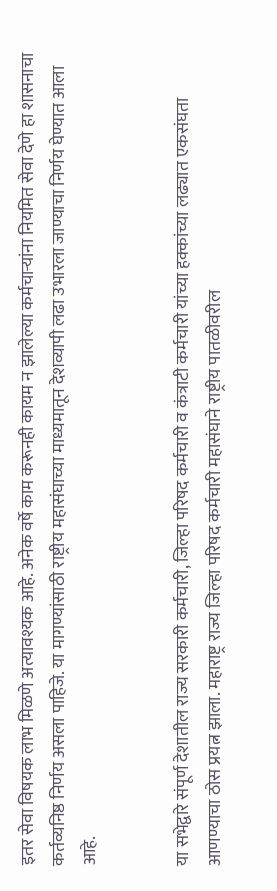इतर सेवा विषयक लाभ मिळणे अत्यावश्यक आहे. अनेक वर्षे काम करूनही कायम न झालेल्या कर्मचाऱ्यांना नियमित सेवा देणे हा शासनाचा कर्तव्यनिष्ठ निर्णय असला पाहिजे. या मागण्यांसाठी राष्ट्रीय महासंघाच्या माध्यमातून देशव्यापी लढा उभारला जाण्याचा निर्णय घेण्यात आला आहे.


या सभेद्वारे संपूर्ण देशातील राज्य सरकारी कर्मचारी, जिल्हा परिषद कर्मचारी व कंत्राटी कर्मचारी यांच्या हक्कांच्या लढ्यात एकसंघता आणण्याचा ठोस प्रयत्न झाला. महाराष्ट्र राज्य जिल्हा परिषद कर्मचारी महासंघाने राष्ट्रीय पातळीवरील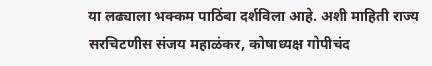या लढ्याला भक्कम पाठिंबा दर्शविला आहे. अशी माहिती राज्य सरचिटणीस संजय महाळंकर, कोषाध्यक्ष गोपीचंद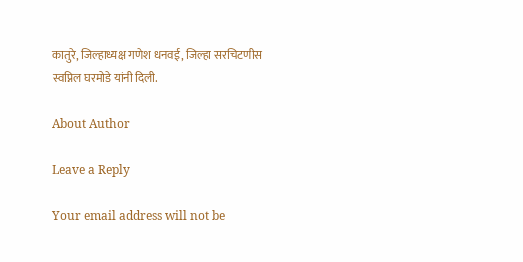कातुरे, जिल्हाध्यक्ष गणेश धनवई, जिल्हा सरचिटणीस स्वप्निल घरमोडे यांनी दिली.

About Author

Leave a Reply

Your email address will not be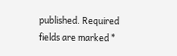published. Required fields are marked *